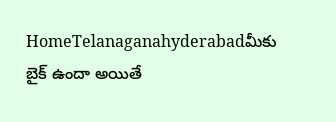HomeTelanaganahyderabadమీకు బైక్ ఉందా అయితే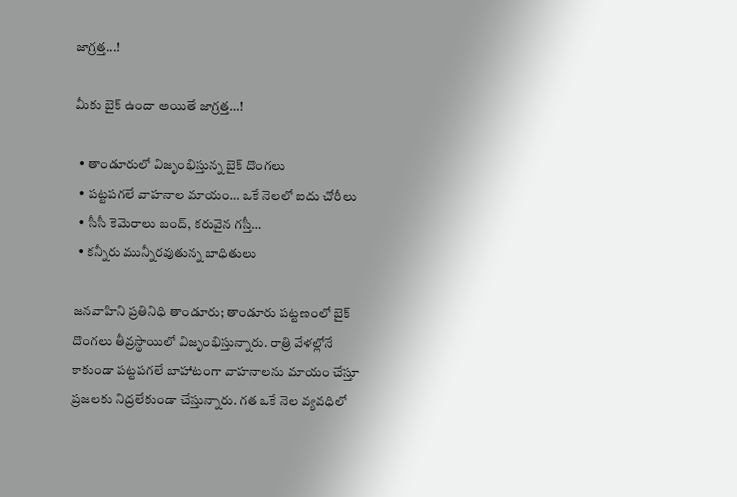జాగ్రత్త...!

మీకు బైక్ ఉందా అయితే జాగ్రత్త…!

  • తాండూరులో విజృంభిస్తున్న బైక్ దొంగలు
  • పట్టపగలే వాహనాల మాయం… ఒకే నెలలో ఐదు చోరీలు
  • సీసీ కెమెరాలు బంద్, కరువైన గస్తీ…
  • కన్నీరు మున్నీరవుతున్న బాధితులు

జనవాహిని ప్రతినిధి తాండూరు; తాండూరు పట్టణంలో బైక్ దొంగలు తీవ్రస్థాయిలో విజృంభిస్తున్నారు. రాత్రి వేళల్లోనే కాకుండా పట్టపగలే బాహాటంగా వాహనాలను మాయం చేస్తూ ప్రజలకు నిద్రలేకుండా చేస్తున్నారు. గత ఒకే నెల వ్యవధిలో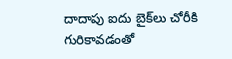దాదాపు ఐదు బైక్‌లు చోరీకి గురికావడంతో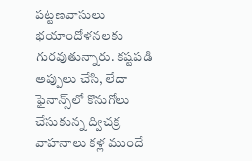పట్టణవాసులు భయాందోళనలకు గురవుతున్నారు. కష్టపడి అప్పులు చేసి, లేదా ఫైనాన్స్‌లో కొనుగోలు చేసుకున్న ద్విచక్ర వాహనాలు కళ్ల ముందే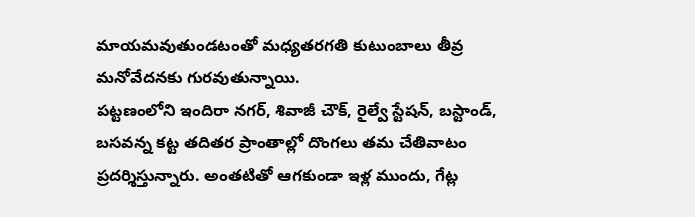మాయమవుతుండటంతో మధ్యతరగతి కుటుంబాలు తీవ్ర మనోవేదనకు గురవుతున్నాయి.
పట్టణంలోని ఇందిరా నగర్, శివాజీ చౌక్, రైల్వే స్టేషన్, బస్టాండ్, బసవన్న కట్ట తదితర ప్రాంతాల్లో దొంగలు తమ చేతివాటం ప్రదర్శిస్తున్నారు. అంతటితో ఆగకుండా ఇళ్ల ముందు, గేట్ల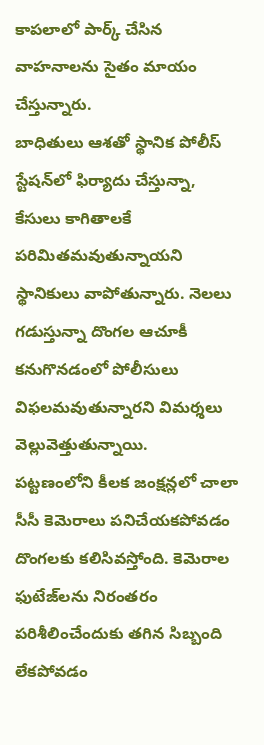కాపలాలో పార్క్ చేసిన వాహనాలను సైతం మాయం చేస్తున్నారు.
బాధితులు ఆశతో స్థానిక పోలీస్ స్టేషన్‌లో ఫిర్యాదు చేస్తున్నా, కేసులు కాగితాలకే పరిమితమవుతున్నాయని స్థానికులు వాపోతున్నారు. నెలలు గడుస్తున్నా దొంగల ఆచూకీ కనుగొనడంలో పోలీసులు విఫలమవుతున్నారని విమర్శలు వెల్లువెత్తుతున్నాయి.
పట్టణంలోని కీలక జంక్షన్లలో చాలా సీసీ కెమెరాలు పనిచేయకపోవడం దొంగలకు కలిసివస్తోంది. కెమెరాల ఫుటేజ్‌లను నిరంతరం పరిశీలించేందుకు తగిన సిబ్బంది లేకపోవడం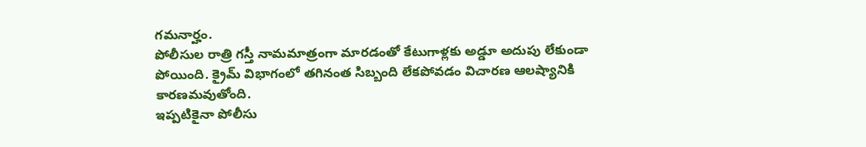గమనార్హం.
పోలీసుల రాత్రి గస్తీ నామమాత్రంగా మారడంతో కేటుగాళ్లకు అడ్డూ అదుపు లేకుండా పోయింది. క్రైమ్ విభాగంలో తగినంత సిబ్బంది లేకపోవడం విచారణ ఆలష్యానికి కారణమవుతోంది.
ఇప్పటికైనా పోలీసు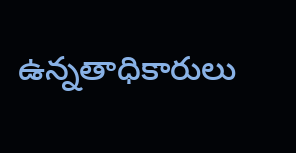ఉన్నతాధికారులు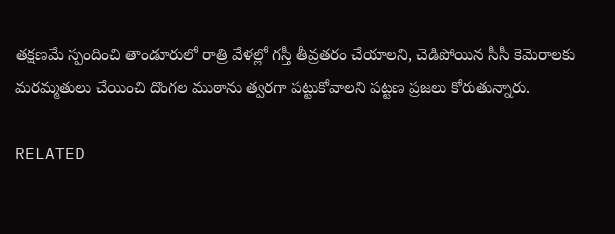తక్షణమే స్పందించి తాండూరులో రాత్రి వేళల్లో గస్తీ తీవ్రతరం చేయాలని, చెడిపోయిన సీసీ కెమెరాలకు మరమ్మతులు చేయించి దొంగల ముఠాను త్వరగా పట్టుకోవాలని పట్టణ ప్రజలు కోరుతున్నారు.

RELATED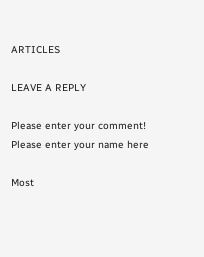ARTICLES

LEAVE A REPLY

Please enter your comment!
Please enter your name here

Most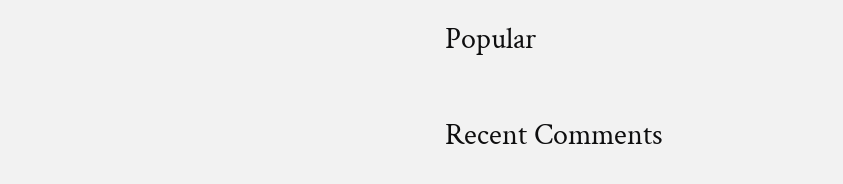Popular

Recent Comments